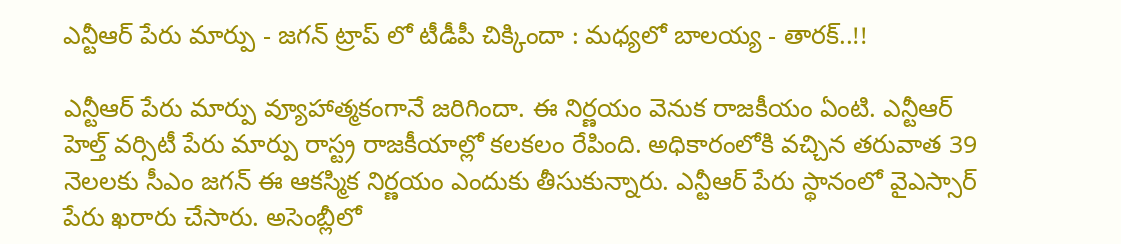ఎన్టీఆర్ పేరు మార్పు - జగన్ ట్రాప్ లో టీడీపీ చిక్కిందా : మధ్యలో బాలయ్య - తారక్..!!

ఎన్టీఆర్ పేరు మార్పు వ్యూహాత్మకంగానే జరిగిందా. ఈ నిర్ణయం వెనుక రాజకీయం ఏంటి. ఎన్టీఆర్ హెల్త్ వర్సిటీ పేరు మార్పు రాస్ట్ర రాజకీయాల్లో కలకలం రేపింది. అధికారంలోకి వచ్చిన తరువాత 39 నెలలకు సీఎం జగన్ ఈ ఆకస్మిక నిర్ణయం ఎందుకు తీసుకున్నారు. ఎన్టీఆర్ పేరు స్థానంలో వైఎస్సార్ పేరు ఖరారు చేసారు. అసెంబ్లీలో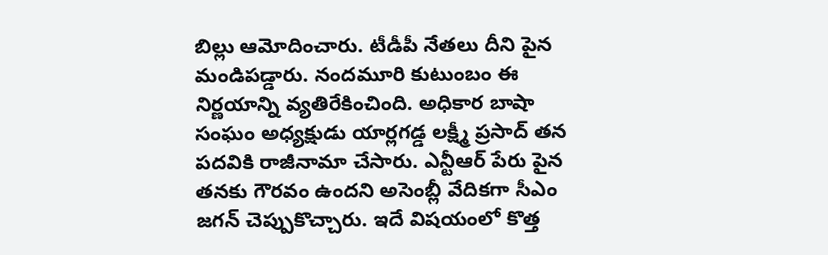బిల్లు ఆమోదించారు. టీడీపీ నేతలు దీని పైన మండిపడ్డారు. నందమూరి కుటుంబం ఈ నిర్ణయాన్ని వ్యతిరేకించింది. అధికార బాషా సంఘం అధ్యక్షుడు యార్లగడ్డ లక్ష్మీ ప్రసాద్ తన పదవికి రాజీనామా చేసారు. ఎన్టీఆర్ పేరు పైన తనకు గౌరవం ఉందని అసెంబ్లీ వేదికగా సీఎం జగన్ చెప్పుకొచ్చారు. ఇదే విషయంలో కొత్త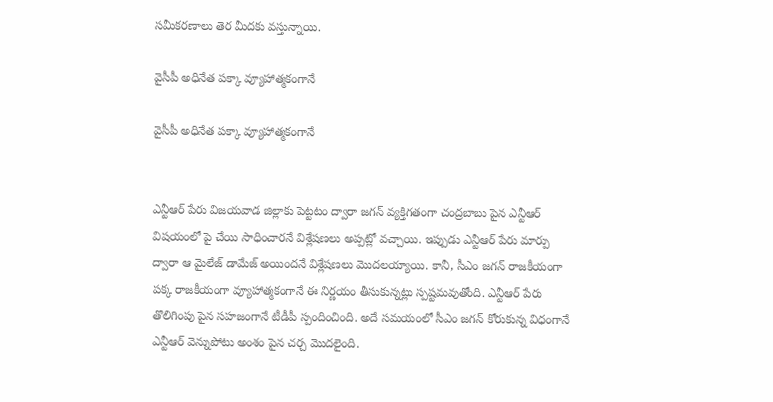సమీకరణాలు తెర మీదకు వస్తున్నాయి.

వైసీపీ అధినేత పక్కా వ్యూహాత్మకంగానే

వైసీపీ అధినేత పక్కా వ్యూహాత్మకంగానే


ఎన్టీఆర్ పేరు విజయవాడ జిల్లాకు పెట్టటం ద్వారా జగన్ వ్యక్తిగతంగా చంద్రబాబు పైన ఎన్టీఆర్ విషయంలో పై చేయి సాధించారనే విశ్లేషణలు అప్పట్లో వచ్చాయి. ఇప్పుడు ఎన్టీఆర్ పేరు మార్పు ద్వారా ఆ మైలేజ్ డామేజ్ అయిందనే విశ్లేషణలు మొదలయ్యాయి. కానీ, సీఎం జగన్ రాజకీయంగా పక్క రాజకీయంగా వ్యూహాత్మకంగానే ఈ నిర్ణయం తీసుకున్నట్లు స్పష్టమవుతోంది. ఎన్టీఆర్ పేరు తొలిగింపు పైన సహజంగానే టీడీపీ స్పందించింది. అదే సమయంలో సీఎం జగన్ కోరుకున్న విధంగానే ఎన్టీఆర్ వెన్నుపోటు అంశం పైన చర్చ మొదలైంది.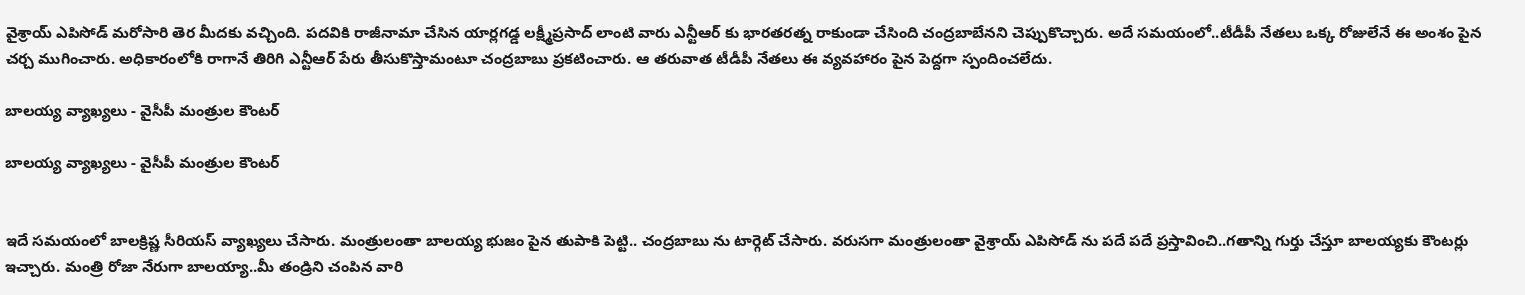వైశ్రాయ్ ఎపిసోడ్ మరోసారి తెర మీదకు వచ్చింది. పదవికి రాజీనామా చేసిన యార్లగడ్డ లక్ష్మీప్రసాద్ లాంటి వారు ఎన్టీఆర్ కు భారతరత్న రాకుండా చేసింది చంద్రబాబేనని చెప్పుకొచ్చారు. అదే సమయంలో..టీడీపీ నేతలు ఒక్క రోజులేనే ఈ అంశం పైన చర్చ ముగించారు. అధికారంలోకి రాగానే తిరిగి ఎన్టీఆర్ పేరు తీసుకొస్తామంటూ చంద్రబాబు ప్రకటించారు. ఆ తరువాత టీడీపీ నేతలు ఈ వ్యవహారం పైన పెద్దగా స్పందించలేదు.

బాలయ్య వ్యాఖ్యలు - వైసీపీ మంత్రుల కౌంటర్

బాలయ్య వ్యాఖ్యలు - వైసీపీ మంత్రుల కౌంటర్


ఇదే సమయంలో బాలక్రిష్ణ సీరియస్ వ్యాఖ్యలు చేసారు. మంత్రులంతా బాలయ్య భుజం పైన తుపాకి పెట్టి.. చంద్రబాబు ను టార్గెట్ చేసారు. వరుసగా మంత్రులంతా వైశ్రాయ్ ఎపిసోడ్ ను పదే పదే ప్రస్తావించి..గతాన్ని గుర్తు చేస్తూ బాలయ్యకు కౌంటర్లు ఇచ్చారు. మంత్రి రోజా నేరుగా బాలయ్యా..మీ తండ్రిని చంపిన వారి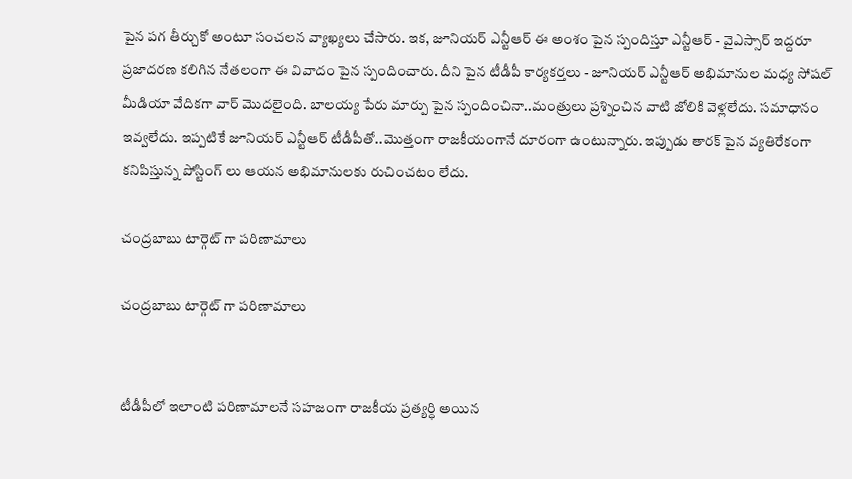పైన పగ తీర్చుకో అంటూ సంచలన వ్యాఖ్యలు చేసారు. ఇక, జూనియర్ ఎన్టీఆర్ ఈ అంశం పైన స్పందిస్తూ ఎన్టీఆర్ - వైఎస్సార్ ఇద్దరూ ప్రజాదరణ కలిగిన నేతలంగా ఈ వివాదం పైన స్పందించారు. దీని పైన టీడీపీ కార్యకర్తలు - జూనియర్ ఎన్టీఆర్ అభిమానుల మధ్య సోషల్ మీడియా వేదికగా వార్ మొదలైంది. బాలయ్య పేరు మార్పు పైన స్పందించినా..మంత్రులు ప్రశ్నించిన వాటి జోలికి వెళ్లలేదు. సమాధానం ఇవ్వలేదు. ఇప్పటికే జూనియర్ ఎన్టీఆర్ టీడీపీతో..మొత్తంగా రాజకీయంగానే దూరంగా ఉంటున్నారు. ఇప్పుడు తారక్ పైన వ్యతిరేకంగా కనిపిస్తున్న పోస్టింగ్ లు ఆయన అభిమానులకు రుచించటం లేదు.

చంద్రబాబు టార్గెట్ గా పరిణామాలు

చంద్రబాబు టార్గెట్ గా పరిణామాలు


టీడీపీలో ఇలాంటి పరిణామాలనే సహజంగా రాజకీయ ప్రత్యర్ధి అయిన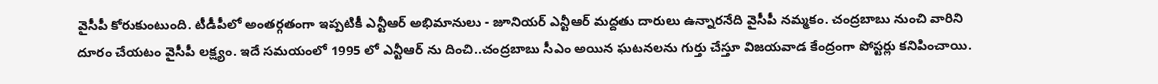వైసీపీ కోరుకుంటుంది. టీడీపీలో అంతర్గతంగా ఇప్పటికీ ఎన్టీఆర్ అభిమానులు - జూనియర్ ఎన్టీఆర్ మద్దతు దారులు ఉన్నారనేది వైసీపీ నమ్మకం. చంద్రబాబు నుంచి వారిని దూరం చేయటం వైసీపీ లక్ష్యం. ఇదే సమయంలో 1995 లో ఎన్టీఆర్ ను దించి..చంద్రబాబు సీఎం అయిన ఘటనలను గుర్తు చేస్తూ విజయవాడ కేంద్రంగా పోస్టర్లు కనిపించాయి.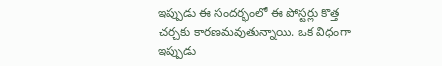ఇప్పుడు ఈ సందర్భంలో ఈ పోస్టర్లు కొత్త చర్చకు కారణమవుతున్నాయి. ఒక విధంగా ఇప్పుడు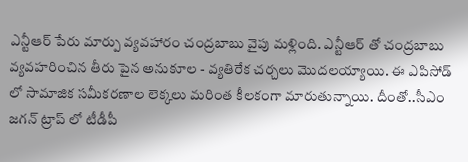ఎన్టీఆర్ పేరు మార్పు వ్యవహారం చంద్రబాబు వైపు మళ్లింది. ఎన్టీఆర్ తో చంద్రబాబు వ్యవహరించిన తీరు పైన అనుకూల - వ్యతిరేక చర్చలు మొదలయ్యాయి. ఈ ఎపిసోడ్ లో సామాజిక సమీకరణాల లెక్కలు మరింత కీలకంగా మారుతున్నాయి. దీంతో..సీఎం జగన్ ట్రాప్ లో టీడీపీ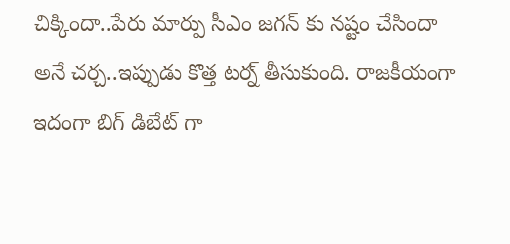చిక్కిందా..పేరు మార్పు సీఎం జగన్ కు నష్టం చేసిందా అనే చర్చ..ఇప్పుడు కొత్త టర్న్ తీసుకుంది. రాజకీయంగా ఇదంగా బిగ్ డిబేట్ గా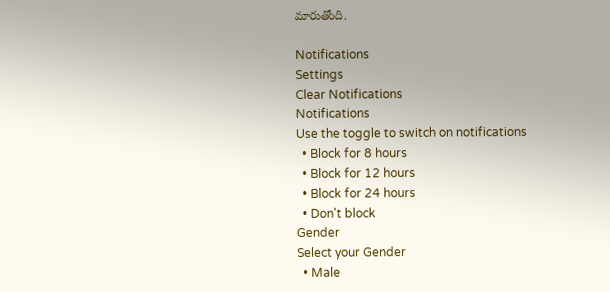మారుతోంది.

Notifications
Settings
Clear Notifications
Notifications
Use the toggle to switch on notifications
  • Block for 8 hours
  • Block for 12 hours
  • Block for 24 hours
  • Don't block
Gender
Select your Gender
  • Male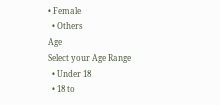• Female
  • Others
Age
Select your Age Range
  • Under 18
  • 18 to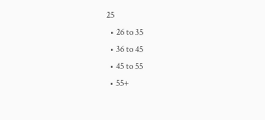25
  • 26 to 35
  • 36 to 45
  • 45 to 55
  • 55+